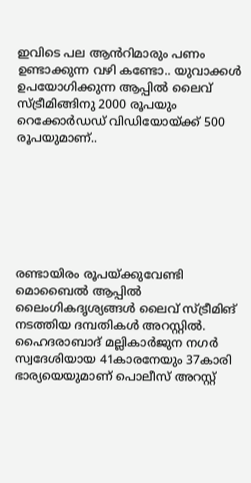ഇവിടെ പല ആൻറിമാരും പണം ഉണ്ടാക്കുന്ന വഴി കണ്ടോ.. യുവാക്കള്‍ ഉപയോഗിക്കുന്ന ആപ്പില്‍ ലൈവ് സ്ട്രീമിങ്ങിനു 2000 രൂപയും റെക്കോര്‍ഡഡ് വിഡിയോയ്ക്ക് 500 രൂപയുമാണ്..







രണ്ടായിരം രൂപയ്ക്കുവേണ്ടി മൊബൈല്‍ ആപ്പില്‍ ലൈംഗികദൃശ്യങ്ങള്‍ ലൈവ് സ്ട്രീമിങ് നടത്തിയ ദമ്പതികള്‍ അറസ്റ്റില്‍. ഹൈദരാബാദ് മല്ലികാര്‍ജുന നഗര്‍ സ്വദേശിയായ 41കാരനേയും 37കാരി ഭാര്യയെയുമാണ് പൊലീസ് അറസ്റ്റ്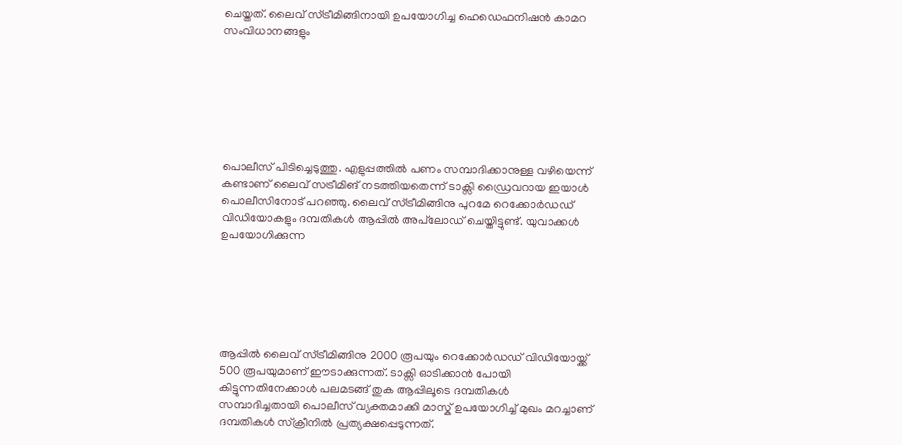ചെയ്തത്. ലൈവ് സ്ട്രീമിങ്ങിനായി ഉപയോഗിച്ച ഹെഡെഫനിഷന്‍ കാമറ സംവിധാനങ്ങളും







പൊലീസ് പിടിച്ചെടുത്തു. എളുപ്പത്തില്‍ പണം സമ്പാദിക്കാനുള്ള വഴിയെന്ന് കണ്ടാണ് ലൈവ് സട്രീമിങ് നടത്തിയതെന്ന് ടാക്സി ഡ്രൈവറായ ഇയാള്‍ പൊലീസിനോട് പറഞ്ഞു. ലൈവ് സ്ട്രീമിങ്ങിനു പുറമേ റെക്കോര്‍ഡഡ് വിഡിയോകളും ദമ്പതികള്‍ ആപ്പില്‍ അപ്‌ലോഡ് ചെയ്തിട്ടുണ്ട്. യുവാക്കള്‍ ഉപയോഗിക്കുന്ന






ആപ്പില്‍ ലൈവ് സ്ട്രീമിങ്ങിനു 2000 രൂപയും റെക്കോര്‍ഡഡ് വിഡിയോയ്ക്ക് 500 രൂപയുമാണ് ഈടാക്കുന്നത്. ടാക്സി ഓടിക്കാന്‍ പോയി കിട്ടുന്നതിനേക്കാള്‍ പലമടങ്ങ് തുക ആപ്പിലൂടെ ദമ്പതികള്‍ സമ്പാദിച്ചതായി പൊലീസ് വ്യക്തമാക്കി മാസ്ക് ഉപയോഗിച്ച് മുഖം മറച്ചാണ് ദമ്പതികള്‍ സ്ക്രീനില്‍ പ്രത്യക്ഷപ്പെടുന്നത്.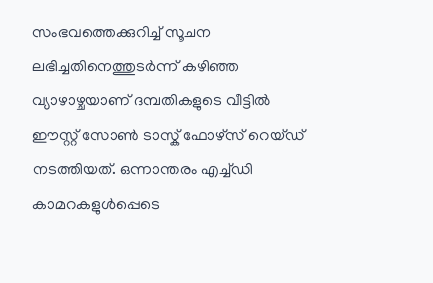സംഭവത്തെക്കുറിച്ച് സൂചന ലഭിച്ചതിനെത്തുടര്‍ന്ന് കഴിഞ്ഞ വ്യാഴാഴ്ചയാണ് ദമ്പതികളുടെ വീട്ടില്‍ ഈസ്റ്റ് സോണ്‍ ടാസ്ക് ഫോഴ്സ് റെയ്ഡ് നടത്തിയത്. ഒന്നാന്തരം എച്ച്ഡി കാമറകളുള്‍പ്പെടെ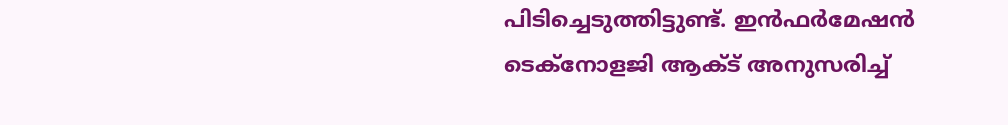പിടിച്ചെടുത്തിട്ടുണ്ട്. ഇന്‍ഫര്‍മേഷന്‍ ടെക്നോളജി ആക്ട് അനുസരിച്ച്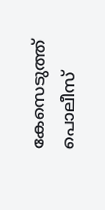കേസെടുത്ത് പൊലീസ്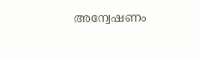അന്വേഷണം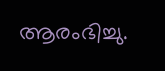ആരംഭിച്ചു.